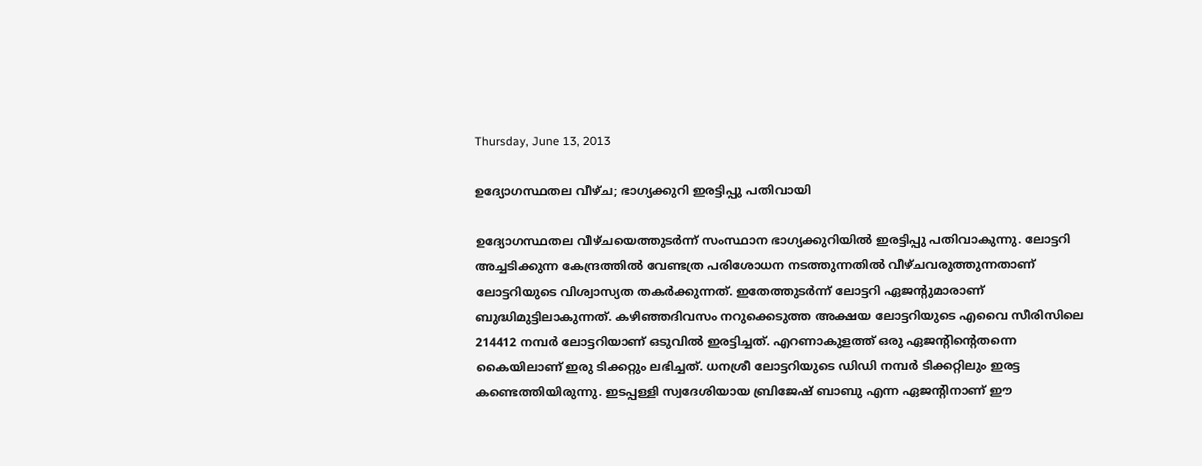Thursday, June 13, 2013

ഉദ്യോഗസ്ഥതല വീഴ്ച; ഭാഗ്യക്കുറി ഇരട്ടിപ്പു പതിവായി

ഉദ്യോഗസ്ഥതല വീഴ്ചയെത്തുടര്‍ന്ന് സംസ്ഥാന ഭാഗ്യക്കുറിയില്‍ ഇരട്ടിപ്പു പതിവാകുന്നു. ലോട്ടറി അച്ചടിക്കുന്ന കേന്ദ്രത്തില്‍ വേണ്ടത്ര പരിശോധന നടത്തുന്നതില്‍ വീഴ്ചവരുത്തുന്നതാണ് ലോട്ടറിയുടെ വിശ്വാസ്യത തകര്‍ക്കുന്നത്. ഇതേത്തുടര്‍ന്ന് ലോട്ടറി ഏജന്റുമാരാണ് ബുദ്ധിമുട്ടിലാകുന്നത്. കഴിഞ്ഞദിവസം നറുക്കെടുത്ത അക്ഷയ ലോട്ടറിയുടെ എവൈ സീരിസിലെ 214412 നമ്പര്‍ ലോട്ടറിയാണ് ഒടുവില്‍ ഇരട്ടിച്ചത്. എറണാകുളത്ത് ഒരു ഏജന്റിന്റെതന്നെ കൈയിലാണ് ഇരു ടിക്കറ്റും ലഭിച്ചത്. ധനശ്രീ ലോട്ടറിയുടെ ഡിഡി നമ്പര്‍ ടിക്കറ്റിലും ഇരട്ട കണ്ടെത്തിയിരുന്നു. ഇടപ്പള്ളി സ്വദേശിയായ ബ്രിജേഷ് ബാബു എന്ന ഏജന്റിനാണ് ഈ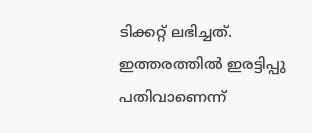ടിക്കറ്റ് ലഭിച്ചത്. ഇത്തരത്തില്‍ ഇരട്ടിപ്പു പതിവാണെന്ന്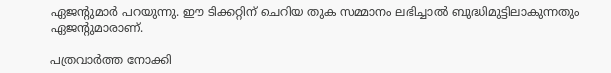ഏജന്റുമാര്‍ പറയുന്നു. ഈ ടിക്കറ്റിന് ചെറിയ തുക സമ്മാനം ലഭിച്ചാല്‍ ബുദ്ധിമുട്ടിലാകുന്നതും ഏജന്റുമാരാണ്.

പത്രവാര്‍ത്ത നോക്കി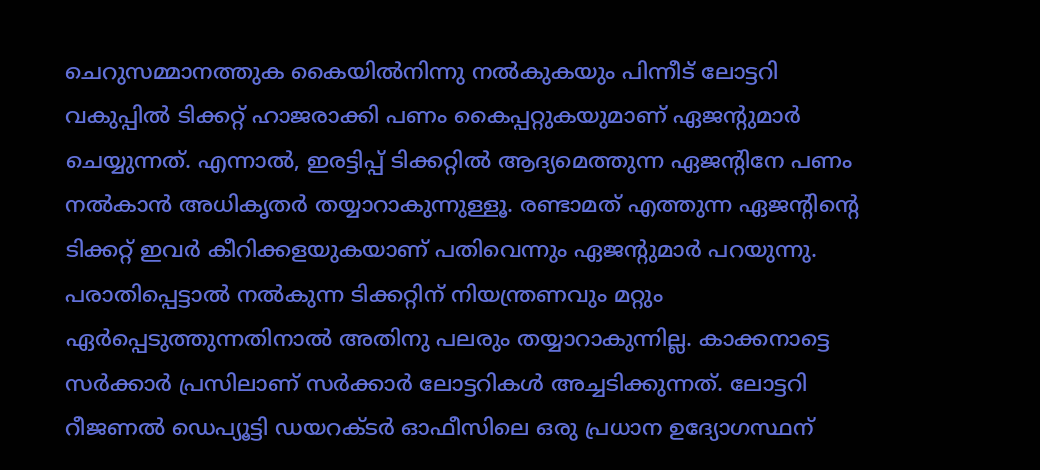ചെറുസമ്മാനത്തുക കൈയില്‍നിന്നു നല്‍കുകയും പിന്നീട് ലോട്ടറി വകുപ്പില്‍ ടിക്കറ്റ് ഹാജരാക്കി പണം കൈപ്പറ്റുകയുമാണ് ഏജന്റുമാര്‍ ചെയ്യുന്നത്. എന്നാല്‍, ഇരട്ടിപ്പ് ടിക്കറ്റില്‍ ആദ്യമെത്തുന്ന ഏജന്റിനേ പണം നല്‍കാന്‍ അധികൃതര്‍ തയ്യാറാകുന്നുള്ളൂ. രണ്ടാമത് എത്തുന്ന ഏജന്റിന്റെ ടിക്കറ്റ് ഇവര്‍ കീറിക്കളയുകയാണ് പതിവെന്നും ഏജന്റുമാര്‍ പറയുന്നു. പരാതിപ്പെട്ടാല്‍ നല്‍കുന്ന ടിക്കറ്റിന് നിയന്ത്രണവും മറ്റും ഏര്‍പ്പെടുത്തുന്നതിനാല്‍ അതിനു പലരും തയ്യാറാകുന്നില്ല. കാക്കനാട്ടെ സര്‍ക്കാര്‍ പ്രസിലാണ് സര്‍ക്കാര്‍ ലോട്ടറികള്‍ അച്ചടിക്കുന്നത്. ലോട്ടറി റീജണല്‍ ഡെപ്യൂട്ടി ഡയറക്ടര്‍ ഓഫീസിലെ ഒരു പ്രധാന ഉദ്യോഗസ്ഥന്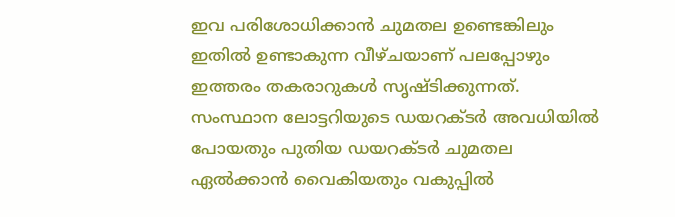ഇവ പരിശോധിക്കാന്‍ ചുമതല ഉണ്ടെങ്കിലും ഇതില്‍ ഉണ്ടാകുന്ന വീഴ്ചയാണ് പലപ്പോഴും ഇത്തരം തകരാറുകള്‍ സൃഷ്ടിക്കുന്നത്. സംസ്ഥാന ലോട്ടറിയുടെ ഡയറക്ടര്‍ അവധിയില്‍ പോയതും പുതിയ ഡയറക്ടര്‍ ചുമതല ഏല്‍ക്കാന്‍ വൈകിയതും വകുപ്പില്‍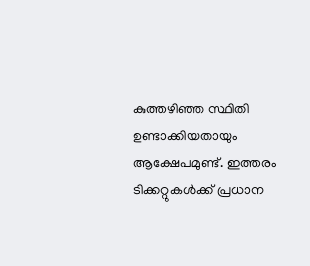കുത്തഴിഞ്ഞ സ്ഥിതി ഉണ്ടാക്കിയതായും ആക്ഷേപമുണ്ട്. ഇത്തരം ടിക്കറ്റുകള്‍ക്ക് പ്രധാന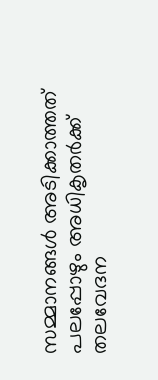സമ്മാനങ്ങള്‍ അടിക്കാത്തത് പലപ്പോഴും അധികൃതര്‍ക്ക് തലവേദന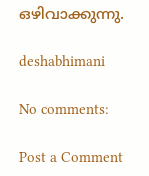ഒഴിവാക്കുന്നു.

deshabhimani

No comments:

Post a Comment